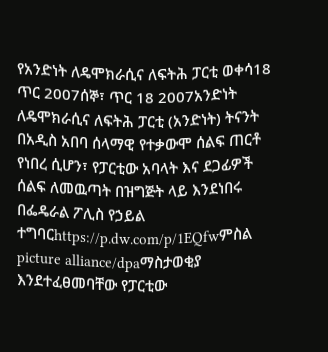የአንድነት ለዴሞክራሲና ለፍትሕ ፓርቲ ወቀሳ18 ጥር 2007ሰኞ፣ ጥር 18 2007አንድነት ለዴሞክራሲና ለፍትሕ ፓርቲ (አንድነት) ትናንት በአዲስ አበባ ሰላማዊ የተቃውሞ ሰልፍ ጠርቶ የነበረ ሲሆን፣ የፓርቲው አባላት እና ደጋፊዎች ሰልፍ ለመዉጣት በዝግጅት ላይ እንደነበሩ በፌዴራል ፖሊስ የኃይል ተግባርhttps://p.dw.com/p/1EQfwምስል picture alliance/dpaማስታወቂያ እንደተፈፀመባቸው የፓርቲው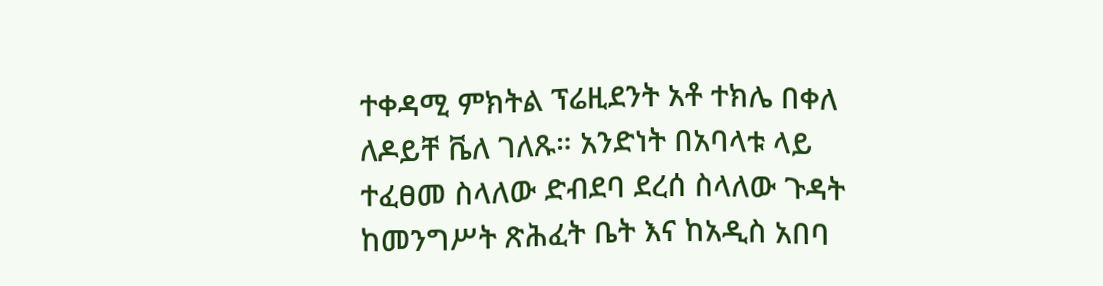ተቀዳሚ ምክትል ፕሬዚደንት አቶ ተክሌ በቀለ ለዶይቸ ቬለ ገለጹ። አንድነት በአባላቱ ላይ ተፈፀመ ስላለው ድብደባ ደረሰ ስላለው ጉዳት ከመንግሥት ጽሕፈት ቤት እና ከአዲስ አበባ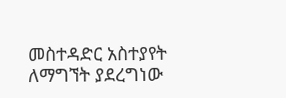መስተዳድር አስተያየት ለማግኘት ያደረግነው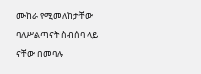ሙከራ የሚመለከታቸው ባለሥልጣናት ስብሰባ ላይ ናቸው በመባሉ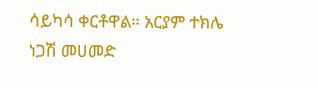ሳይካሳ ቀርቶዋል። አርያም ተክሌ ነጋሽ መሀመድ